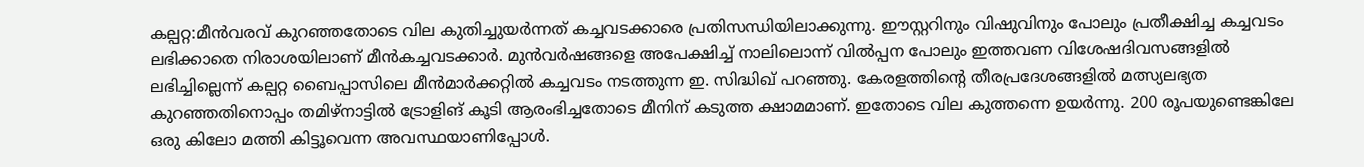കല്പറ്റ:മീൻവരവ് കുറഞ്ഞതോടെ വില കുതിച്ചുയർന്നത് കച്ചവടക്കാരെ പ്രതിസന്ധിയിലാക്കുന്നു. ഈസ്റ്ററിനും വിഷുവിനും പോലും പ്രതീക്ഷിച്ച കച്ചവടം ലഭിക്കാതെ നിരാശയിലാണ് മീൻകച്ചവടക്കാർ. മുൻവർഷങ്ങളെ അപേക്ഷിച്ച് നാലിലൊന്ന് വിൽപ്പന പോലും ഇത്തവണ വിശേഷദിവസങ്ങളിൽ ലഭിച്ചില്ലെന്ന് കല്പറ്റ ബൈപ്പാസിലെ മീൻമാർക്കറ്റിൽ കച്ചവടം നടത്തുന്ന ഇ. സിദ്ധിഖ് പറഞ്ഞു. കേരളത്തിന്റെ തീരപ്രദേശങ്ങളിൽ മത്സ്യലഭ്യത കുറഞ്ഞതിനൊപ്പം തമിഴ്നാട്ടിൽ ട്രോളിങ് കൂടി ആരംഭിച്ചതോടെ മീനിന് കടുത്ത ക്ഷാമമാണ്. ഇതോടെ വില കുത്തന്നെ ഉയർന്നു. 200 രൂപയുണ്ടെങ്കിലേ ഒരു കിലോ മത്തി കിട്ടൂവെന്ന അവസ്ഥയാണിപ്പോൾ.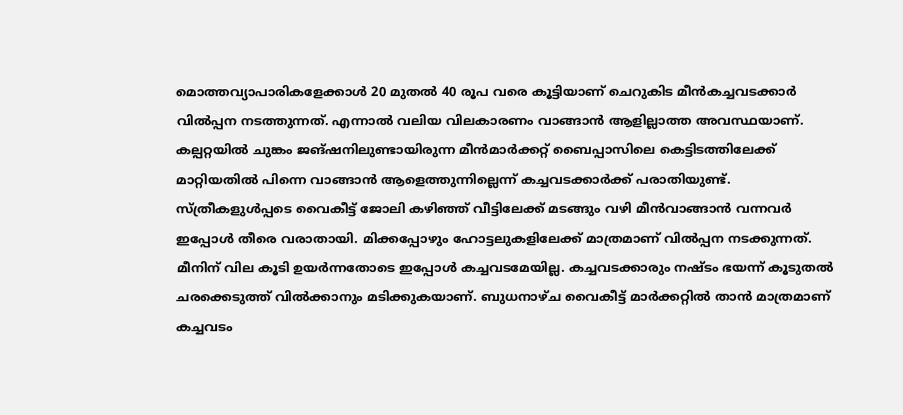മൊത്തവ്യാപാരികളേക്കാൾ 20 മുതൽ 40 രൂപ വരെ കൂട്ടിയാണ് ചെറുകിട മീൻകച്ചവടക്കാർ വിൽപ്പന നടത്തുന്നത്. എന്നാൽ വലിയ വിലകാരണം വാങ്ങാൻ ആളില്ലാത്ത അവസ്ഥയാണ്. കല്പറ്റയിൽ ചുങ്കം ജങ്ഷനിലുണ്ടായിരുന്ന മീൻമാർക്കറ്റ് ബൈപ്പാസിലെ കെട്ടിടത്തിലേക്ക് മാറ്റിയതിൽ പിന്നെ വാങ്ങാൻ ആളെത്തുന്നില്ലെന്ന് കച്ചവടക്കാർക്ക് പരാതിയുണ്ട്. സ്ത്രീകളുൾപ്പടെ വൈകീട്ട് ജോലി കഴിഞ്ഞ് വീട്ടിലേക്ക് മടങ്ങും വഴി മീൻവാങ്ങാൻ വന്നവർ ഇപ്പോൾ തീരെ വരാതായി. മിക്കപ്പോഴും ഹോട്ടലുകളിലേക്ക് മാത്രമാണ് വിൽപ്പന നടക്കുന്നത്. മീനിന് വില കൂടി ഉയർന്നതോടെ ഇപ്പോൾ കച്ചവടമേയില്ല. കച്ചവടക്കാരും നഷ്ടം ഭയന്ന് കൂടുതൽ ചരക്കെടുത്ത് വിൽക്കാനും മടിക്കുകയാണ്. ബുധനാഴ്ച വൈകീട്ട് മാർക്കറ്റിൽ താൻ മാത്രമാണ് കച്ചവടം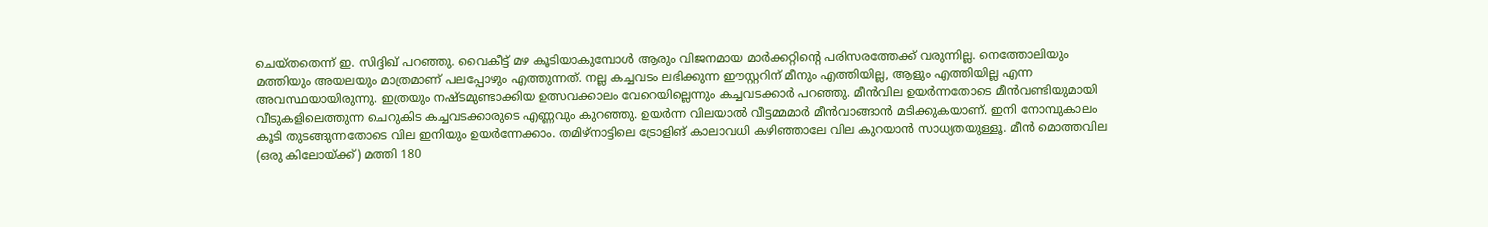ചെയ്തതെന്ന് ഇ. സിദ്ദിഖ് പറഞ്ഞു. വൈകീട്ട് മഴ കൂടിയാകുമ്പോൾ ആരും വിജനമായ മാർക്കറ്റിന്റെ പരിസരത്തേക്ക് വരുന്നില്ല. നെത്തോലിയും മത്തിയും അയലയും മാത്രമാണ് പലപ്പോഴും എത്തുന്നത്. നല്ല കച്ചവടം ലഭിക്കുന്ന ഈസ്റ്ററിന് മീനും എത്തിയില്ല, ആളും എത്തിയില്ല എന്ന അവസ്ഥയായിരുന്നു. ഇത്രയും നഷ്ടമുണ്ടാക്കിയ ഉത്സവക്കാലം വേറെയില്ലെന്നും കച്ചവടക്കാർ പറഞ്ഞു. മീൻവില ഉയർന്നതോടെ മീൻവണ്ടിയുമായി വീടുകളിലെത്തുന്ന ചെറുകിട കച്ചവടക്കാരുടെ എണ്ണവും കുറഞ്ഞു. ഉയർന്ന വിലയാൽ വീട്ടമ്മമാർ മീൻവാങ്ങാൻ മടിക്കുകയാണ്. ഇനി നോമ്പുകാലം കൂടി തുടങ്ങുന്നതോടെ വില ഇനിയും ഉയർന്നേക്കാം. തമിഴ്നാട്ടിലെ ട്രോളിങ് കാലാവധി കഴിഞ്ഞാലേ വില കുറയാൻ സാധ്യതയുള്ളൂ. മീൻ മൊത്തവില (ഒരു കിലോയ്ക്ക്) മത്തി 180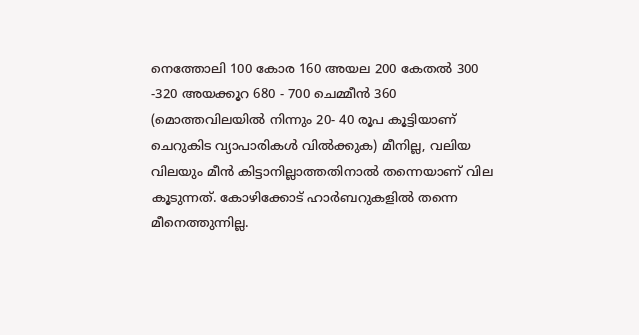നെത്തോലി 100 കോര 160 അയല 200 കേതൽ 300 -320 അയക്കൂറ 680 - 700 ചെമ്മീൻ 360 (മൊത്തവിലയിൽ നിന്നും 20- 40 രൂപ കൂട്ടിയാണ് ചെറുകിട വ്യാപാരികൾ വിൽക്കുക) മീനില്ല, വലിയ വിലയും മീൻ കിട്ടാനില്ലാത്തതിനാൽ തന്നെയാണ് വില കൂടുന്നത്. കോഴിക്കോട് ഹാർബറുകളിൽ തന്നെ മീനെത്തുന്നില്ല.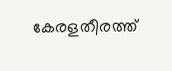കേരളതീരത്ത്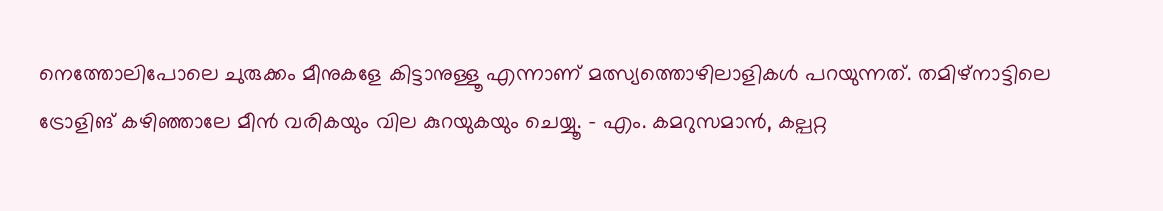നെത്തോലിപോലെ ചുരുക്കം മീനുകളേ കിട്ടാനുള്ളൂ എന്നാണ് മത്സ്യത്തൊഴിലാളികൾ പറയുന്നത്. തമിഴ്നാട്ടിലെ ട്രോളിങ് കഴിഞ്ഞാലേ മീൻ വരികയും വില കുറയുകയും ചെയ്യൂ. - എം. കമറുസമാൻ, കല്പറ്റ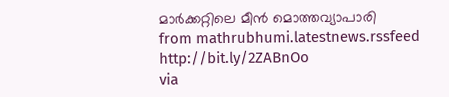മാർക്കറ്റിലെ മീൻ മൊത്തവ്യാപാരി
from mathrubhumi.latestnews.rssfeed http://bit.ly/2ZABnOo
via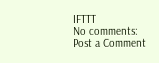IFTTT
No comments:
Post a Comment